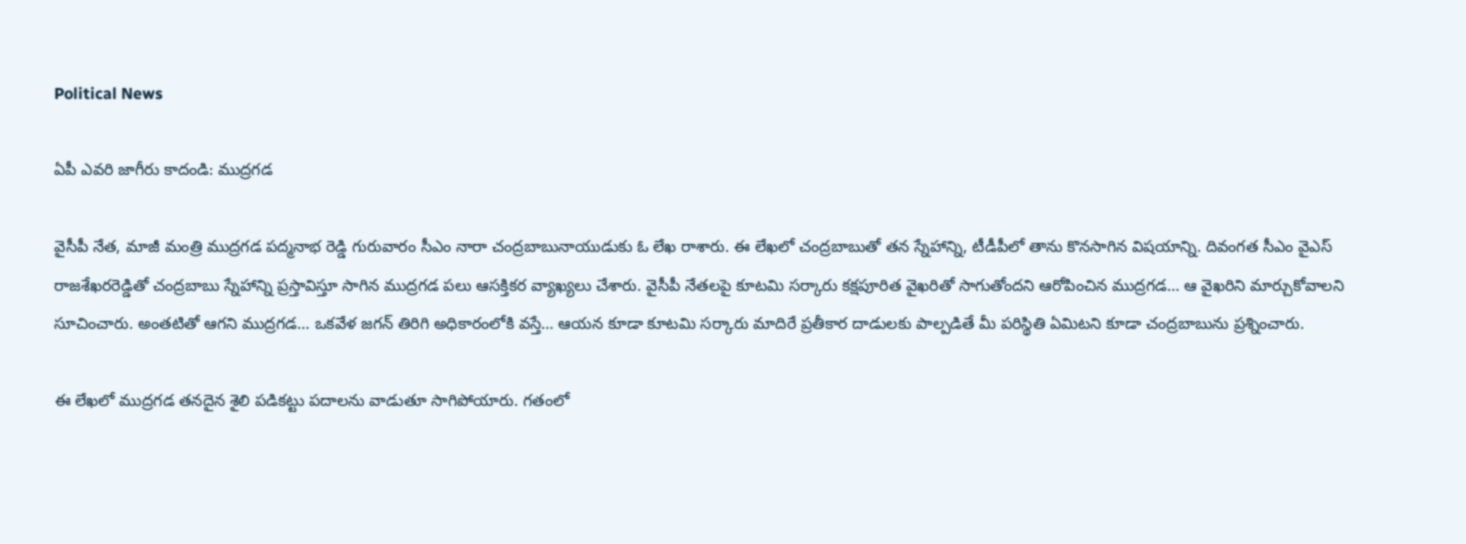Political News

ఏపీ ఎవరి జాగీరు కాదండి: ముద్రగడ

వైసీపీ నేత, మాజీ మంత్రి ముద్రగడ పద్మనాభ రెడ్డి గురువారం సీఎం నారా చంద్రబాబునాయుడుకు ఓ లేఖ రాశారు. ఈ లేఖలో చంద్రబాబుతో తన స్నేహాన్ని, టీడీపీలో తాను కొనసాగిన విషయాన్ని. దివంగత సీఎం వైఎస్ రాజశేఖరరెడ్డితో చంద్రబాబు స్నేహాన్ని ప్రస్తావిస్తూ సాగిన ముద్రగడ పలు ఆసక్తికర వ్యాఖ్యలు చేశారు. వైసీపీ నేతలపై కూటమి సర్కారు కక్షపూరిత వైఖరితో సాగుతోందని ఆరోపించిన ముద్రగడ… ఆ వైఖరిని మార్చుకోవాలని సూచించారు. అంతటితో ఆగని ముద్రగడ… ఒకవేళ జగన్ తిరిగి అధికారంలోకి వస్తే… ఆయన కూడా కూటమి సర్కారు మాదిరే ప్రతీకార దాడులకు పాల్పడితే మీ పరిస్థితి ఏమిటని కూడా చంద్రబాబును ప్రశ్నించారు.

ఈ లేఖలో ముద్రగడ తనదైన శైలి పడికట్టు పదాలను వాడుతూ సాగిపోయారు. గతంలో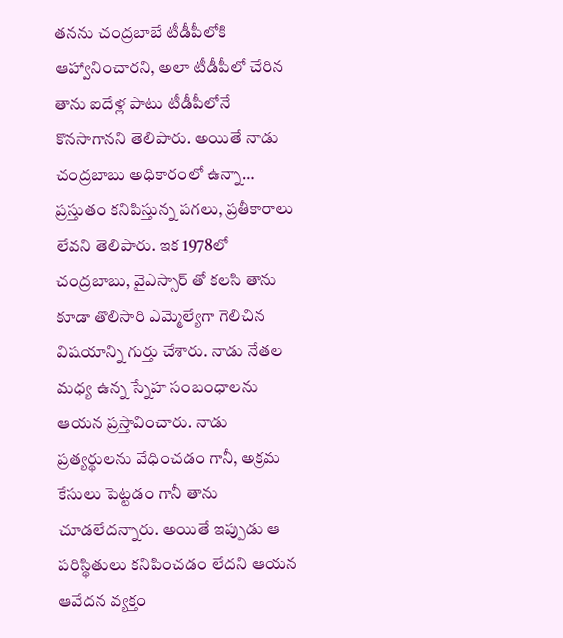తనను చంద్రబాబే టీడీపీలోకి ఆహ్వానించారని, అలా టీడీపీలో చేరిన తాను ఐదేళ్ల పాటు టీడీపీలోనే కొనసాగానని తెలిపారు. అయితే నాడు చంద్రబాబు అధికారంలో ఉన్నా… ప్రస్తుతం కనిపిస్తున్న పగలు, ప్రతీకారాలు లేవని తెలిపారు. ఇక 1978లో చంద్రబాబు, వైఎస్సార్ తో కలసి తాను కూడా తొలిసారి ఎమ్మెల్యేగా గెలిచిన విషయాన్ని గుర్తు చేశారు. నాడు నేతల మధ్య ఉన్న స్నేహ సంబంధాలను ఆయన ప్రస్తావించారు. నాడు ప్రత్యర్థులను వేధించడం గానీ, అక్రమ కేసులు పెట్టడం గానీ తాను చూడలేదన్నారు. అయితే ఇప్పుడు ఆ పరిస్థితులు కనిపించడం లేదని ఆయన ఆవేదన వ్యక్తం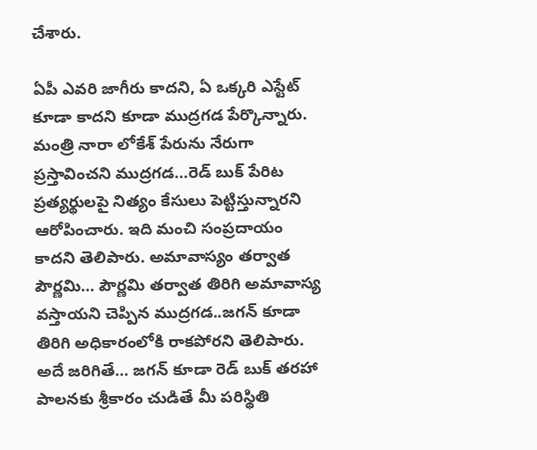చేశారు.

ఏపీ ఎవరి జాగీరు కాదని, ఏ ఒక్కరి ఎస్టేట్ కూడా కాదని కూడా ముద్రగడ పేర్కొన్నారు. మంత్రి నారా లోకేశ్ పేరును నేరుగా ప్రస్తావించని ముద్రగడ…రెడ్ బుక్ పేరిట ప్రత్యర్థులపై నిత్యం కేసులు పెట్టిస్తున్నారని ఆరోపించారు. ఇది మంచి సంప్రదాయం కాదని తెలిపారు. అమావాస్యం తర్వాత పౌర్ణమి… పౌర్ణమి తర్వాత తిరిగి అమావాస్య వస్తాయని చెప్పిన ముద్రగడ..జగన్ కూడా తిరిగి అధికారంలోకి రాకపోరని తెలిపారు. అదే జరిగితే… జగన్ కూడా రెడ్ బుక్ తరహా పాలనకు శ్రీకారం చుడితే మీ పరిస్థితి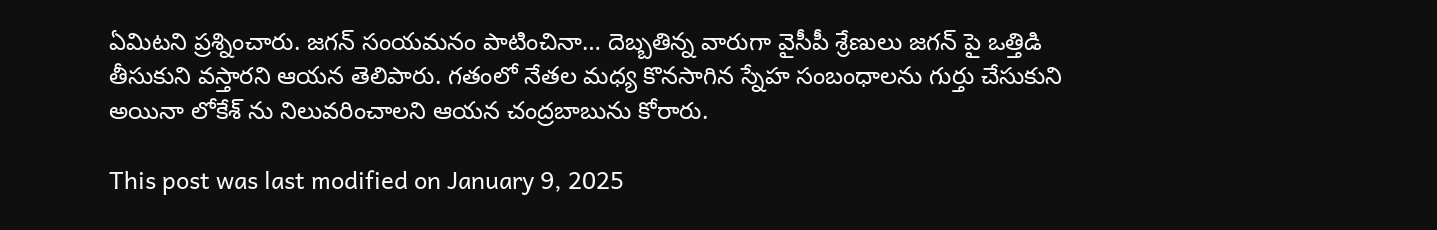ఏమిటని ప్రశ్నించారు. జగన్ సంయమనం పాటించినా… దెబ్బతిన్న వారుగా వైసీపీ శ్రేణులు జగన్ పై ఒత్తిడి తీసుకుని వస్తారని ఆయన తెలిపారు. గతంలో నేతల మధ్య కొనసాగిన స్నేహ సంబంధాలను గుర్తు చేసుకుని అయినా లోకేశ్ ను నిలువరించాలని ఆయన చంద్రబాబును కోరారు.

This post was last modified on January 9, 2025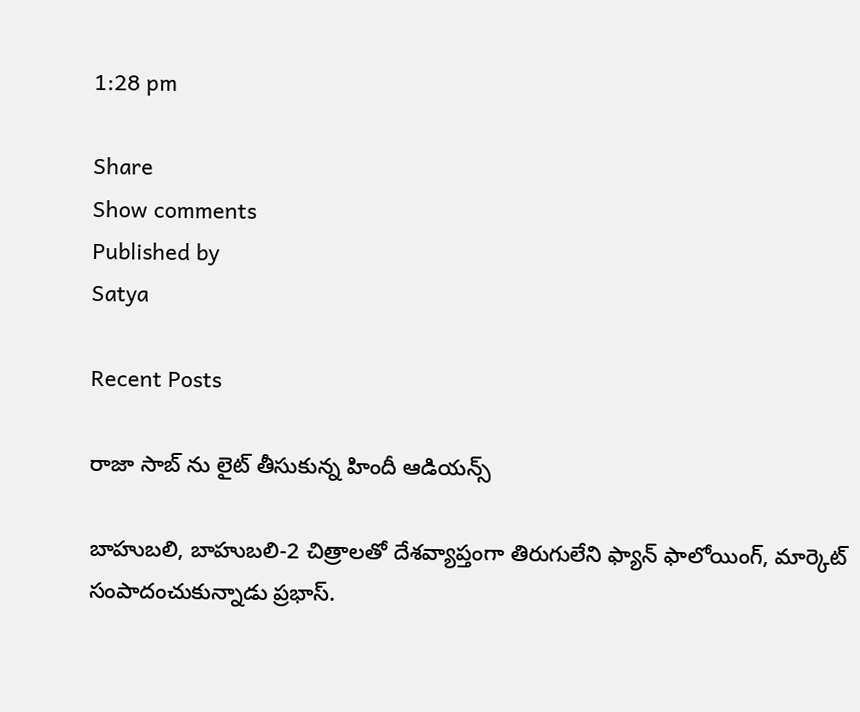1:28 pm

Share
Show comments
Published by
Satya

Recent Posts

రాజా సాబ్ ను లైట్ తీసుకున్న‌ హిందీ ఆడియ‌న్స్

బాహుబ‌లి, బాహుబ‌లి-2 చిత్రాల‌తో దేశ‌వ్యాప్తంగా తిరుగులేని ఫ్యాన్ ఫాలోయింగ్, మార్కెట్ సంపాదంచుకున్నాడు ప్ర‌భాస్.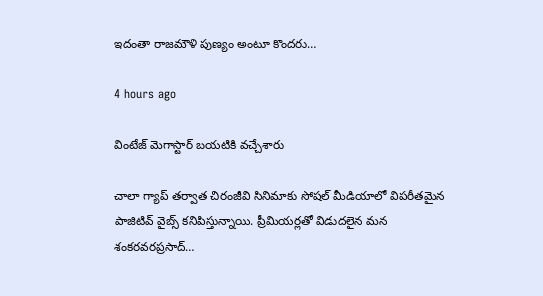ఇదంతా రాజ‌మౌళి పుణ్యం అంటూ కొంద‌రు…

4 hours ago

వింటేజ్ మెగాస్టార్ బయటికి వచ్చేశారు

చాలా గ్యాప్ తర్వాత చిరంజీవి సినిమాకు సోషల్ మీడియాలో విపరీతమైన పాజిటివ్ వైబ్స్ కనిపిస్తున్నాయి. ప్రీమియర్లతో విడుదలైన మన శంకరవరప్రసాద్…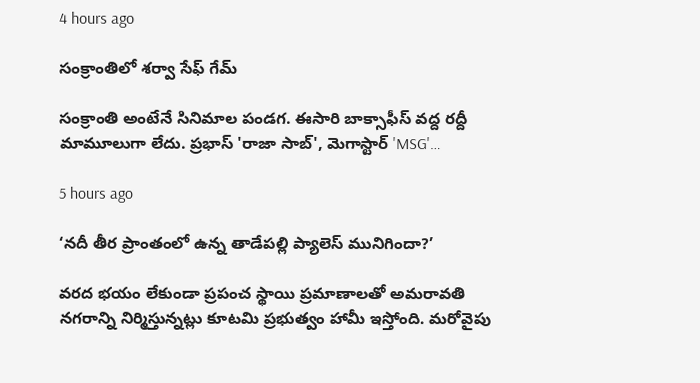4 hours ago

సంక్రాంతిలో శర్వా సేఫ్ గేమ్

సంక్రాంతి అంటేనే సినిమాల పండగ. ఈసారి బాక్సాఫీస్ వద్ద రద్దీ మామూలుగా లేదు. ప్రభాస్ 'రాజా సాబ్', మెగాస్టార్ 'MSG'…

5 hours ago

‘నదీ తీర ప్రాంతంలో ఉన్న తాడేపల్లి ప్యాలెస్ మునిగిందా?’

వరద భయం లేకుండా ప్రపంచ స్థాయి ప్రమాణాలతో అమరావతి నగరాన్ని నిర్మిస్తున్నట్లు కూటమి ప్రభుత్వం హామీ ఇస్తోంది. మరోవైపు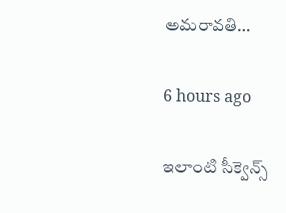అమరావతి…

6 hours ago

ఇలాంటి సీక్వెన్స్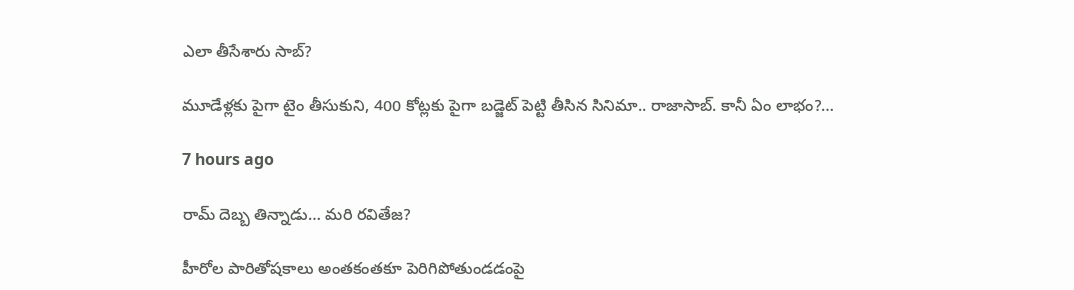ఎలా తీసేశారు సాబ్‌?

మూడేళ్ల‌కు పైగా టైం తీసుకుని, 400 కోట్ల‌కు పైగా బ‌డ్జెట్ పెట్టి తీసిన సినిమా.. రాజాసాబ్. కానీ ఏం లాభం?…

7 hours ago

రామ్ దెబ్బ తిన్నాడు… మరి రవితేజ?

హీరోల పారితోషకాలు అంతకంతకూ పెరిగిపోతుండడంపై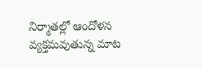నిర్మాతల్లో ఆందోళన వ్యక్తమవుతున్న మాట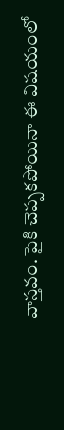వాస్తవం. పైకి చెప్పకపోయినా ఈ విషయంలో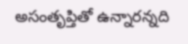అసంతృప్తితో ఉన్నారన్నది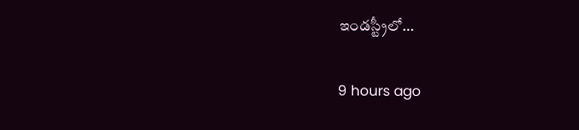ఇండస్ట్రీలో…

9 hours ago